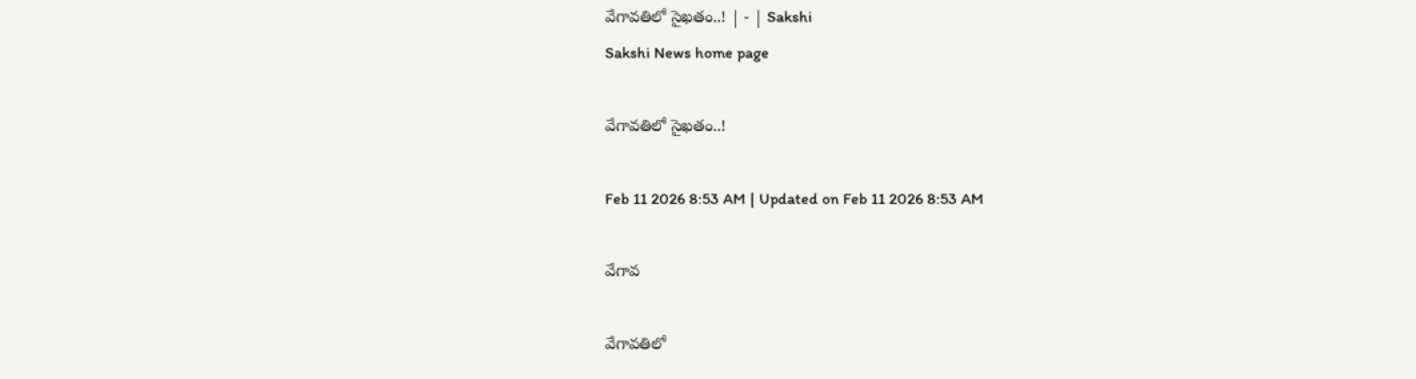వేగావతిలో సైఖతం..! | - | Sakshi
Sakshi News home page

వేగావతిలో సైఖతం..!

Feb 11 2026 8:53 AM | Updated on Feb 11 2026 8:53 AM

వేగావ

వేగావతిలో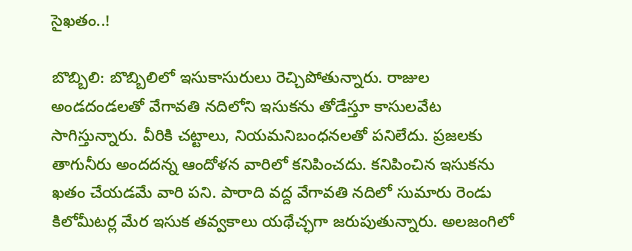సైఖతం..!

బొబ్బిలి: బొబ్బిలిలో ఇసుకాసురులు రెచ్చిపోతున్నారు. రాజుల అండదండలతో వేగావతి నదిలోని ఇసుకను తోడేస్తూ కాసులవేట సాగిస్తున్నారు. వీరికి చట్టాలు, నియమనిబంధనలతో పనిలేదు. ప్రజలకు తాగునీరు అందదన్న ఆందోళన వారిలో కనిపించదు. కనిపించిన ఇసుకను ఖతం చేయడమే వారి పని. పారాది వద్ద వేగావతి నదిలో సుమారు రెండు కిలోమీటర్ల మేర ఇసుక తవ్వకాలు యథేచ్ఛగా జరుపుతున్నారు. అలజంగిలో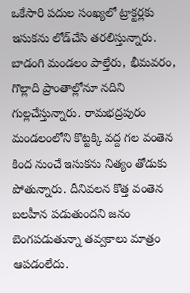ఒకేసారి పదుల సంఖ్యలో ట్రాక్టర్లకు ఇసుకను లోడ్‌చేసి తరలిస్తున్నారు. బాడంగి మండలం పాల్తేరు, భీమవరం, గొల్లాది ప్రాంతాల్లోనూ నదిని గుల్లచేస్తున్నారు. రామభద్రపురం మండలంలోని కొట్టక్కి వద్ద గల వంతెన కింద నుంచే ఇసుకను నిత్యం తోడుకు పోతున్నారు. దీనివలన కొత్త వంతెన బలహీన పడుతుందని జనం బెంగపడుతున్నా తవ్వకాలు మాత్రం ఆపడంలేదు.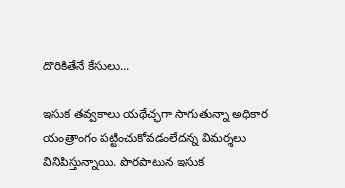దొరికితేనే కేసులు...

ఇసుక తవ్వకాలు యథేచ్ఛగా సాగుతున్నా అధికార యంత్రాంగం పట్టించుకోవడంలేదన్న విమర్శలు వినిపిస్తున్నాయి. పొరపాటున ఇసుక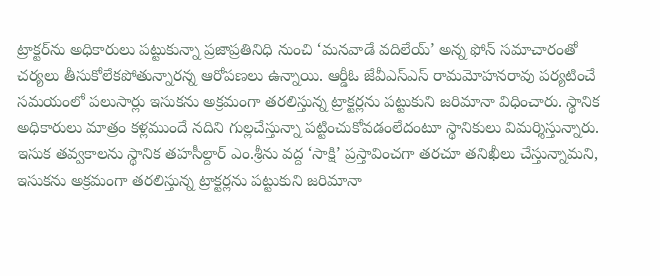ట్రాక్టర్‌ను అధికారులు పట్టుకున్నా ప్రజాప్రతినిధి నుంచి ‘మనవాడే వదిలేయ్‌’ అన్న ఫోన్‌ సమాచారంతో చర్యలు తీసుకోలేకపోతున్నారన్న ఆరోపణలు ఉన్నాయి. ఆర్డీఓ జేవీఎస్‌ఎస్‌ రామమోహనరావు పర్యటించే సమయంలో పలుసార్లు ఇసుకను అక్రమంగా తరలిస్తున్న ట్రాక్టర్లను పట్టుకుని జరిమానా విధించారు. స్థానిక అధికారులు మాత్రం కళ్లముందే నదిని గుల్లచేస్తున్నా పట్టించుకోవడంలేదంటూ స్థానికులు విమర్శిస్తున్నారు. ఇసుక తవ్వకాలను స్థానిక తహసీల్దార్‌ ఎం.శ్రీను వద్ద ‘సాక్షి’ ప్రస్తావించగా తరచూ తనిఖీలు చేస్తున్నామని, ఇసుకను అక్రమంగా తరలిస్తున్న ట్రాక్టర్లను పట్టుకుని జరిమానా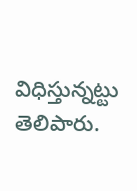విధిస్తున్నట్టు తెలిపారు.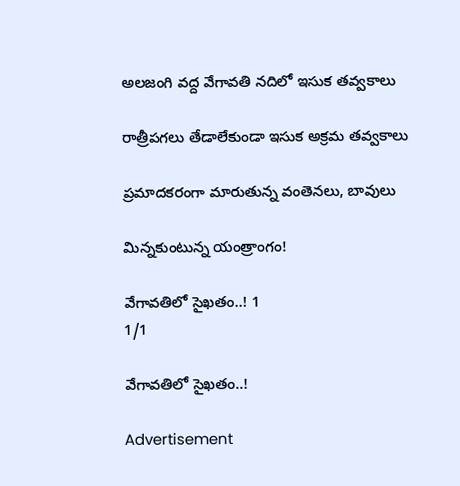అలజంగి వద్ద వేగావతి నదిలో ఇసుక తవ్వకాలు

రాత్రీపగలు తేడాలేకుండా ఇసుక అక్రమ తవ్వకాలు

ప్రమాదకరంగా మారుతున్న వంతెనలు, బావులు

మిన్నకుంటున్న యంత్రాంగం!

వేగావతిలో సైఖతం..! 1
1/1

వేగావతిలో సైఖతం..!

Advertisement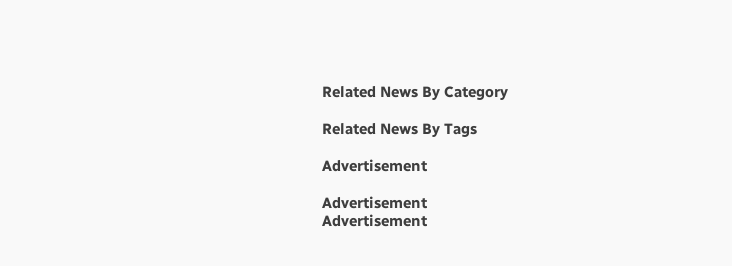Related News By Category

Related News By Tags

Advertisement

Advertisement
Advertisement